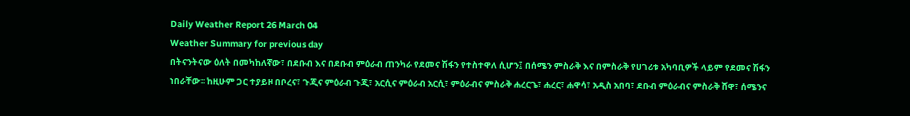Daily Weather Report 26 March 04
Weather Summary for previous day
በትናንትናው ዕለት በመካከለኛው፣ በደቡብ እና በደቡብ ምዕራብ ጠንካራ የደመና ሽፋን የተስተዋለ ሲሆን፤ በሰሜን ምስራቅ እና በምስራቅ የሀገሪቱ አካባቢዎች ላይም የደመና ሽፋን ነበራቸው፡፡ ከዚሁም ጋር ተያይዞ በቦረና፣ ጉጂና ምዕራብ ጉጂ፣ አርሲና ምዕራብ አርሲ፣ ምዕራብና ምስራቅ ሐረርጌ፣ ሐረር፣ ሐዋሳ፣ አዲስ አበባ፣ ደቡብ ምዕራብና ምስራቅ ሸዋ፣ ሰሜንና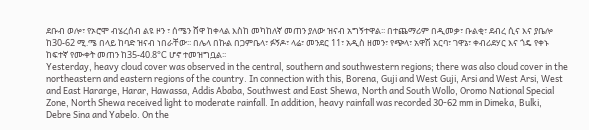ደቡብ ወሎ፣ የኦሮሞ ብሄረሰብ ልዩ ዞን ፣ ሰሜን ሸዋ ከቀላል እስከ መካከለኛ መጠን ያለው ዝናብ አግኝተዋል፡፡ በተጨማሪም በዲመቃ፣ ቡልቂ፣ ደብረ ሲና እና ያቤሎ ከ30-62 ሚ.ሜ በላይ ከባድ ዝናብ ነበራቸው፡፡ በሌላ በኩል በጋምቤላ፣ ፉኝዶ፣ ላሬ፣ መንደር 11፣ አዲስ ዘመን፣ የጭላ፣ አዋሽ አርባ፣ ገዋኔ፣ ቀብሪደሃር እና ጎዴ የቀኑ ከፍተኛ የሙቀት መጠን ከ35-40.8°C ሆኖ ተመዝግቧል፡፡
Yesterday, heavy cloud cover was observed in the central, southern and southwestern regions; there was also cloud cover in the northeastern and eastern regions of the country. In connection with this, Borena, Guji and West Guji, Arsi and West Arsi, West and East Hararge, Harar, Hawassa, Addis Ababa, Southwest and East Shewa, North and South Wollo, Oromo National Special Zone, North Shewa received light to moderate rainfall. In addition, heavy rainfall was recorded 30-62 mm in Dimeka, Bulki, Debre Sina and Yabelo. On the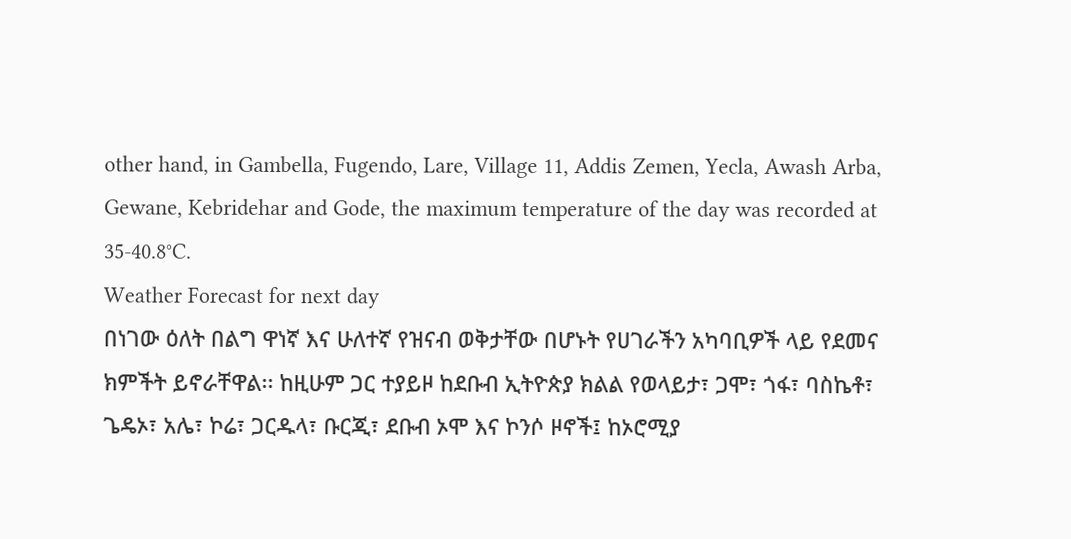other hand, in Gambella, Fugendo, Lare, Village 11, Addis Zemen, Yecla, Awash Arba, Gewane, Kebridehar and Gode, the maximum temperature of the day was recorded at 35-40.8°C.
Weather Forecast for next day
በነገው ዕለት በልግ ዋነኛ እና ሁለተኛ የዝናብ ወቅታቸው በሆኑት የሀገራችን አካባቢዎች ላይ የደመና ክምችት ይኖራቸዋል፡፡ ከዚሁም ጋር ተያይዞ ከደቡብ ኢትዮጵያ ክልል የወላይታ፣ ጋሞ፣ ጎፋ፣ ባስኬቶ፣ ጌዴኦ፣ አሌ፣ ኮሬ፣ ጋርዱላ፣ ቡርጂ፣ ደቡብ ኦሞ እና ኮንሶ ዞኖች፤ ከኦሮሚያ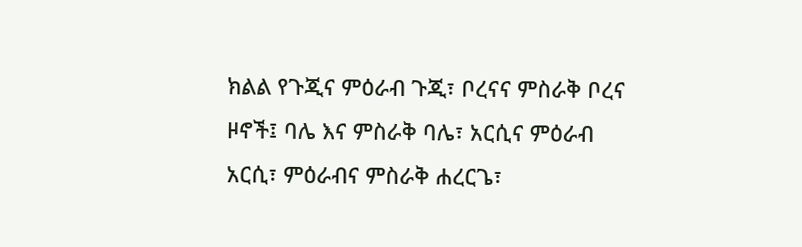ክልል የጉጂና ምዕራብ ጉጂ፣ ቦረናና ምስራቅ ቦረና ዞኖች፤ ባሌ እና ምስራቅ ባሌ፣ አርሲና ምዕራብ አርሲ፣ ምዕራብና ምስራቅ ሐረርጌ፣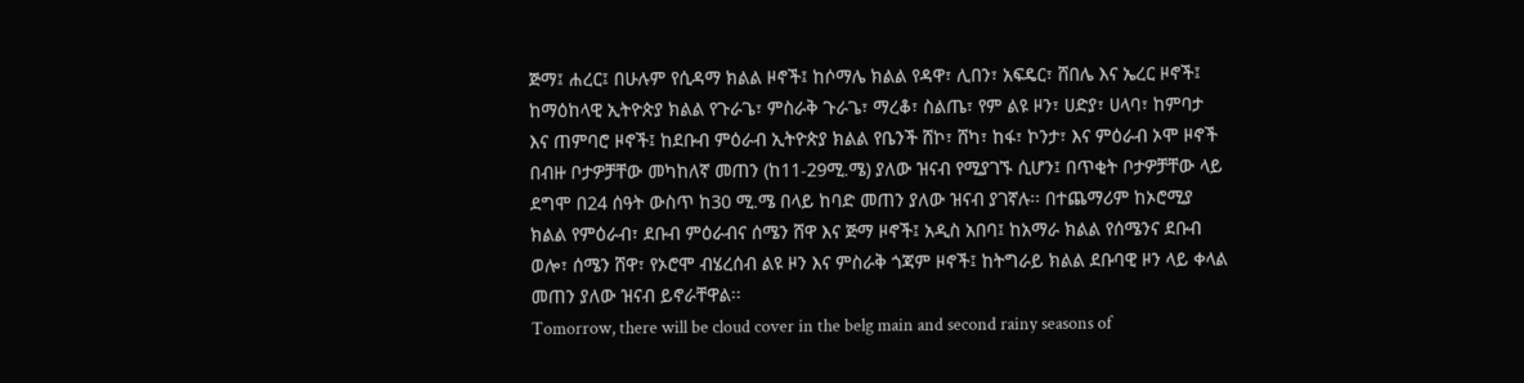ጅማ፤ ሐረር፤ በሁሉም የሲዳማ ክልል ዞኖች፤ ከሶማሌ ክልል የዳዋ፣ ሊበን፣ አፍዴር፣ ሸበሌ እና ኤረር ዞኖች፤ ከማዕከላዊ ኢትዮጵያ ክልል የጉራጌ፣ ምስራቅ ጉራጌ፣ ማረቆ፣ ስልጤ፣ የም ልዩ ዞን፣ ሀድያ፣ ሀላባ፣ ከምባታ እና ጠምባሮ ዞኖች፤ ከደቡብ ምዕራብ ኢትዮጵያ ክልል የቤንች ሸኮ፣ ሸካ፣ ከፋ፣ ኮንታ፣ እና ምዕራብ ኦሞ ዞኖች በብዙ ቦታዎቻቸው መካከለኛ መጠን (ከ11-29ሚ.ሜ) ያለው ዝናብ የሚያገኙ ሲሆን፤ በጥቂት ቦታዎቻቸው ላይ ደግሞ በ24 ሰዓት ውስጥ ከ30 ሚ.ሜ በላይ ከባድ መጠን ያለው ዝናብ ያገኛሉ፡፡ በተጨማሪም ከኦሮሚያ ክልል የምዕራብ፣ ደቡብ ምዕራብና ሰሜን ሸዋ እና ጅማ ዞኖች፤ አዲስ አበባ፤ ከአማራ ክልል የሰሜንና ደቡብ ወሎ፣ ሰሜን ሸዋ፣ የኦሮሞ ብሄረሰብ ልዩ ዞን እና ምስራቅ ጎጃም ዞኖች፤ ከትግራይ ክልል ደቡባዊ ዞን ላይ ቀላል መጠን ያለው ዝናብ ይኖራቸዋል፡፡
Tomorrow, there will be cloud cover in the belg main and second rainy seasons of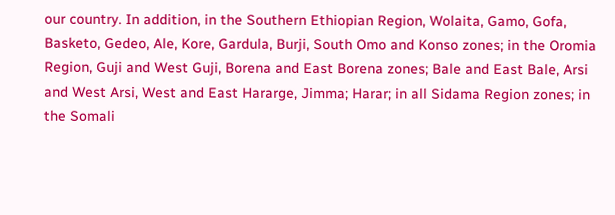our country. In addition, in the Southern Ethiopian Region, Wolaita, Gamo, Gofa, Basketo, Gedeo, Ale, Kore, Gardula, Burji, South Omo and Konso zones; in the Oromia Region, Guji and West Guji, Borena and East Borena zones; Bale and East Bale, Arsi and West Arsi, West and East Hararge, Jimma; Harar; in all Sidama Region zones; in the Somali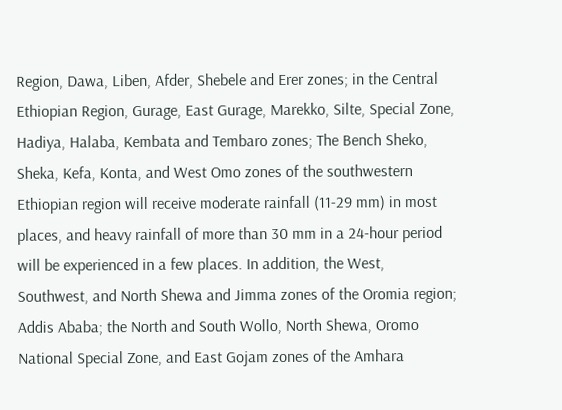Region, Dawa, Liben, Afder, Shebele and Erer zones; in the Central Ethiopian Region, Gurage, East Gurage, Marekko, Silte, Special Zone, Hadiya, Halaba, Kembata and Tembaro zones; The Bench Sheko, Sheka, Kefa, Konta, and West Omo zones of the southwestern Ethiopian region will receive moderate rainfall (11-29 mm) in most places, and heavy rainfall of more than 30 mm in a 24-hour period will be experienced in a few places. In addition, the West, Southwest, and North Shewa and Jimma zones of the Oromia region; Addis Ababa; the North and South Wollo, North Shewa, Oromo National Special Zone, and East Gojam zones of the Amhara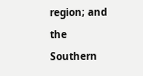region; and the Southern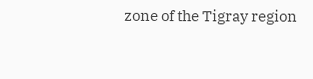zone of the Tigray region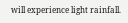will experience light rainfall.